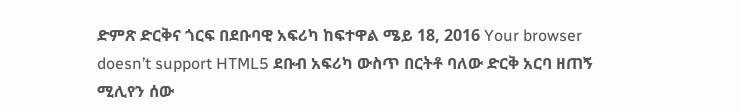ድምጽ ድርቅና ጎርፍ በደቡባዊ አፍሪካ ከፍተዋል ሜይ 18, 2016 Your browser doesn’t support HTML5 ደቡብ አፍሪካ ውስጥ በርትቶ ባለው ድርቅ አርባ ዘጠኝ ሚሊየን ሰው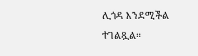ሊጎዳ እንደሚችል ተገልጿል።